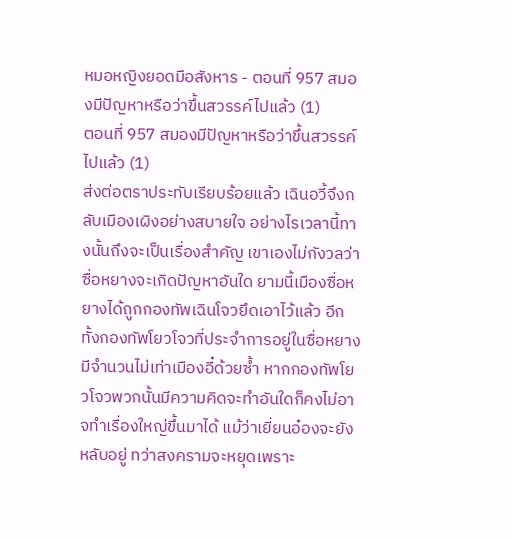หมอหญิงยอดมือสังหาร - ตอนที่ 957 สมองมีปัญหาหรือว่าขึ้นสวรรค์ไปแล้ว (1)
ตอนที่ 957 สมองมีปัญหาหรือว่าขึ้นสวรรค์ไปแล้ว (1)
ส่งต่อตราประทับเรียบร้อยแล้ว เฉินอวี้จึงกลับเมืองเผิงอย่างสบายใจ อย่างไรเวลานี้ทางนั้นถึงจะเป็นเรื่องสำคัญ เขาเองไม่กังวลว่าซื่อหยางจะเกิดปัญหาอันใด ยามนี้เมืองซื่อหยางได้ถูกกองทัพเฉินโจวยึดเอาไว้แล้ว อีกทั้งกองทัพโยวโจวที่ประจำการอยู่ในซื่อหยางมีจำนวนไม่เท่าเมืองอี๋ด้วยซ้ำ หากกองทัพโยวโจวพวกนั้นมีความคิดจะทำอันใดก็คงไม่อาจทำเรื่องใหญ่ขึ้นมาได้ แม้ว่าเยี่ยนอ๋องจะยังหลับอยู่ ทว่าสงครามจะหยุดเพราะ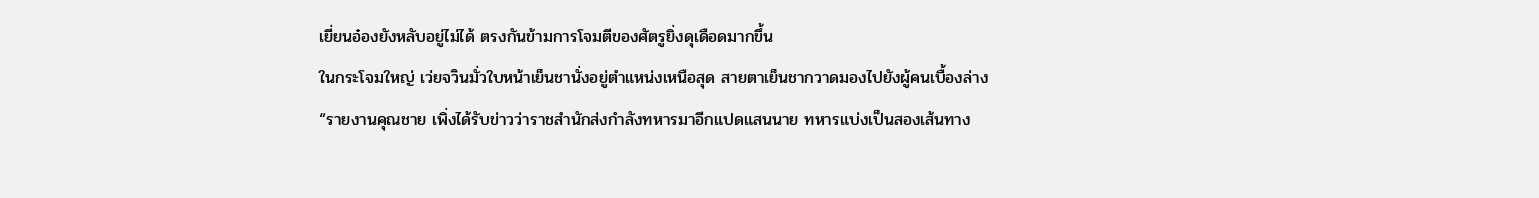เยี่ยนอ๋องยังหลับอยู่ไม่ได้ ตรงกันข้ามการโจมตีของศัตรูยิ่งดุเดือดมากขึ้น
ในกระโจมใหญ่ เว่ยจวินมั่วใบหน้าเย็นชานั่งอยู่ตำแหน่งเหนือสุด สายตาเย็นชากวาดมองไปยังผู้คนเบื้องล่าง
“รายงานคุณชาย เพิ่งได้รับข่าวว่าราชสำนักส่งกำลังทหารมาอีกแปดแสนนาย ทหารแบ่งเป็นสองเส้นทาง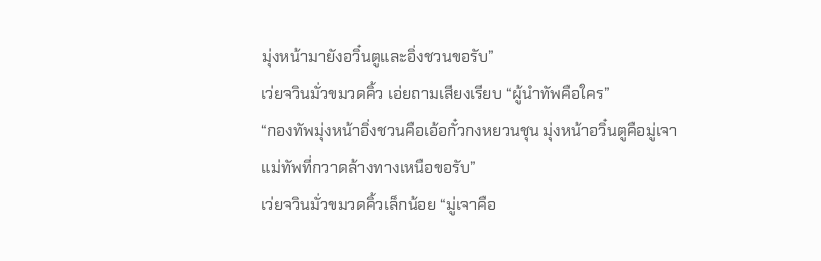มุ่งหน้ามายังอวิ๋นตูและอิ่งชวนขอรับ”
เว่ยจวินมั่วขมวดคิ้ว เอ่ยถามเสียงเรียบ “ผู้นำทัพคือใคร”
“กองทัพมุ่งหน้าอิ่งชวนคือเอ้อกั๋วกงหยวนชุน มุ่งหน้าอวิ๋นตูคือมู่เจาแม่ทัพที่กวาดล้างทางเหนือขอรับ”
เว่ยจวินมั่วขมวดคิ้วเล็กน้อย “มู่เจาคือ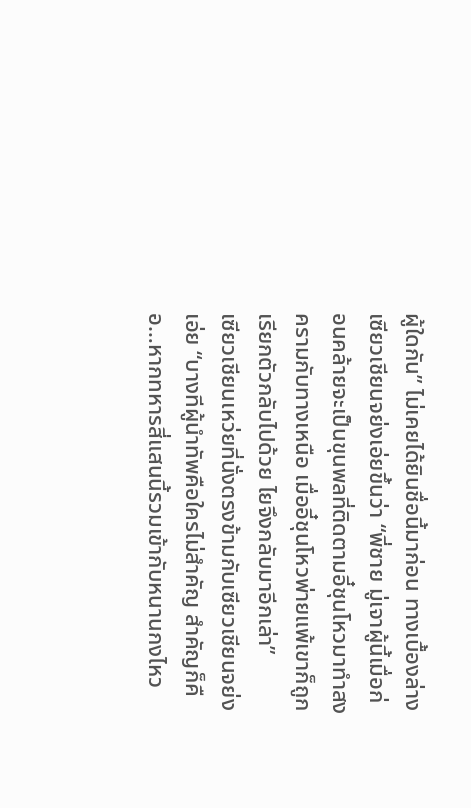ผู้ใดกัน” ไม่เคยได้ยินชื่อนี้มาก่อน ทางเบื้องล่าง เซียวเชียนจย่งเอ่ยขึ้นว่า “พี่ชาย มู่เจาผู้นี้เมื่อก่อนคล้ายจะเป็นขุนพลที่ติดตามอี๋ชุนโหวมาทำสงครามกับทางเหนือ เมื่ออี๋ชุนโหวพ่ายแพ้เขาก็ถูกเรียกตัวกลับไปด้วย ไยจึงกลับมาอีกเล่า”
เซียวเชียนเหว่ยที่นั่งตรงข้ามกับเซียวเชียนจย่ง เอ่ย “บางทีผู้นำทัพคือใครไม่สำคัญ สำคัญก็คือ…หากทหารสี่แสนนี้รวมเข้ากับหนานกงไหว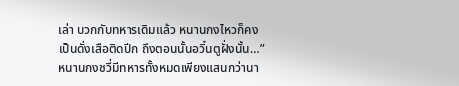เล่า บวกกับทหารเดิมแล้ว หนานกงไหวก็คงเป็นดั่งเสือติดปีก ถึงตอนนั้นอวิ๋นตูฝั่งนั้น…” หนานกงชวี่มีทหารทั้งหมดเพียงแสนกว่านา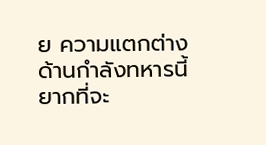ย ความแตกต่างด้านกำลังทหารนี้ยากที่จะ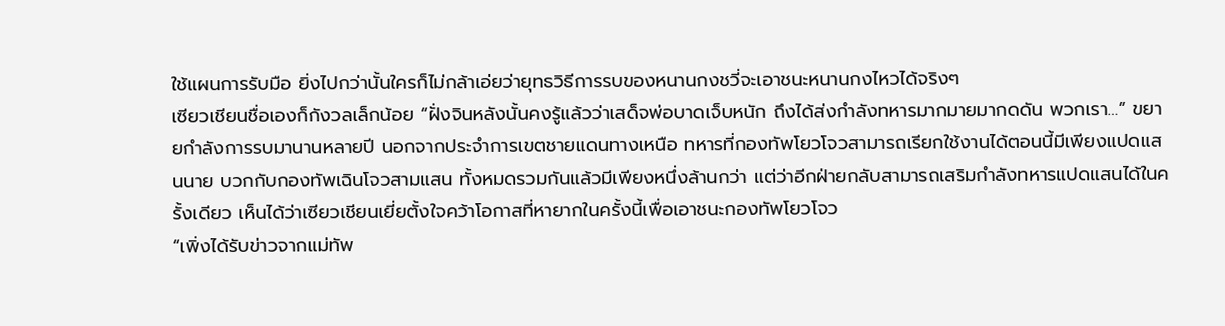ใช้แผนการรับมือ ยิ่งไปกว่านั้นใครก็ไม่กล้าเอ่ยว่ายุทธวิธีการรบของหนานกงชวี่จะเอาชนะหนานกงไหวได้จริงๆ
เซียวเชียนชื่อเองก็กังวลเล็กน้อย “ฝั่งจินหลังนั้นคงรู้แล้วว่าเสด็จพ่อบาดเจ็บหนัก ถึงได้ส่งกำลังทหารมากมายมากดดัน พวกเรา…” ขยายกำลังการรบมานานหลายปี นอกจากประจำการเขตชายแดนทางเหนือ ทหารที่กองทัพโยวโจวสามารถเรียกใช้งานได้ตอนนี้มีเพียงแปดแสนนาย บวกกับกองทัพเฉินโจวสามแสน ทั้งหมดรวมกันแล้วมีเพียงหนึ่งล้านกว่า แต่ว่าอีกฝ่ายกลับสามารถเสริมกำลังทหารแปดแสนได้ในครั้งเดียว เห็นได้ว่าเซียวเชียนเยี่ยตั้งใจคว้าโอกาสที่หายากในครั้งนี้เพื่อเอาชนะกองทัพโยวโจว
“เพิ่งได้รับข่าวจากแม่ทัพ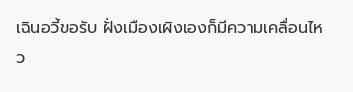เฉินอวี้ขอรับ ฝั่งเมืองเผิงเองก็มีความเคลื่อนไหว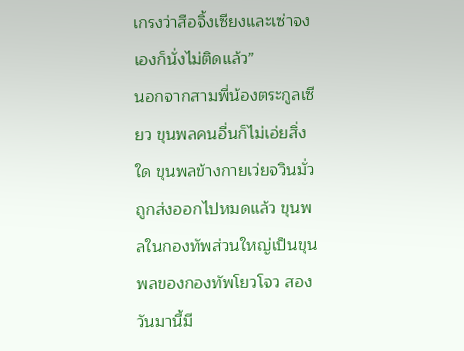เกรงว่าสือจิ้งเซียงและเซ่าจงเองก็นั่งไม่ติดแล้ว”
นอกจากสามพี่น้องตระกูลเซียว ขุนพลคนอื่นก็ไม่เอ่ยสิ่งใด ขุนพลข้างกายเว่ยจวินมั่วถูกส่งออกไปหมดแล้ว ขุนพลในกองทัพส่วนใหญ่เป็นขุนพลของกองทัพโยวโจว สองวันมานี้มี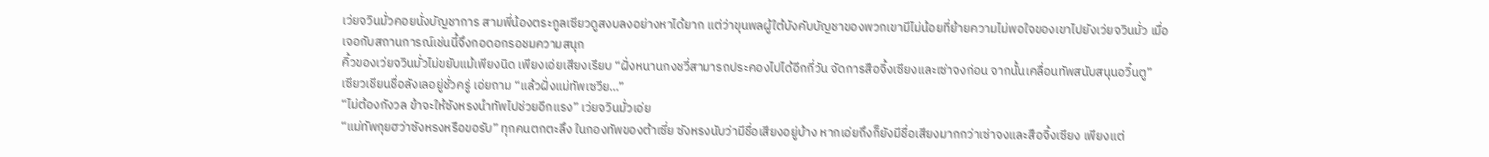เว่ยจวินมั่วคอยนั่งบัญชาการ สามพี่น้องตระกูลเซียวดูสงบลงอย่างหาได้ยาก แต่ว่าขุนพลผู้ใต้บังคับบัญชาของพวกเขามีไม่น้อยที่ย้ายความไม่พอใจของเขาไปยังเว่ยจวินมั่ว เมื่อเจอกับสถานการณ์เช่นนี้จึงกอดอกรอชมความสนุก
คิ้วของเว่ยจวินมั่วไม่ขยับแม้เพียงนิด เพียงเอ่ยเสียงเรียบ “ฝั่งหนานกงชวี่สามารถประคองไปได้อีกกี่วัน จัดการสือจิ้งเซียงและเซ่าจงก่อน จากนั้นเคลื่อนทัพสนับสนุนอวิ๋นตู”
เซียวเชียนชื่อลังเลอยู่ชั่วครู่ เอ่ยถาม “แล้วฝั่งแม่ทัพเซวีย…”
“ไม่ต้องกังวล ข้าจะให้ซังหรงนำทัพไปช่วยอีกแรง” เว่ยจวินมั่วเอ่ย
“แม่ทัพกุยฮว่าซังหรงหรือขอรับ” ทุกคนตกตะลึง ในกองทัพของต้าเซี่ย ซังหรงนับว่ามีชื่อเสียงอยู่บ้าง หากเอ่ยถึงก็ยังมีชื่อเสียงมากกว่าเซ่าจงและสือจิ้งเซียง เพียงแต่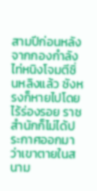สามปีก่อนหลังจากกองกำลังไท่หนิงโจมตีซิ่นหลิงแล้ว ซังหรงก็หายไปโดยไร้ร่องรอย ราชสำนักก็ไม่ได้ประกาศออกมาว่าเขาตายในสนาม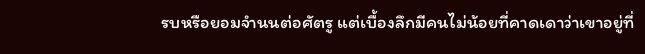รบหรือยอมจำนนต่อศัตรู แต่เบื้องลึกมีคนไม่น้อยที่คาดเดาว่าเขาอยู่ที่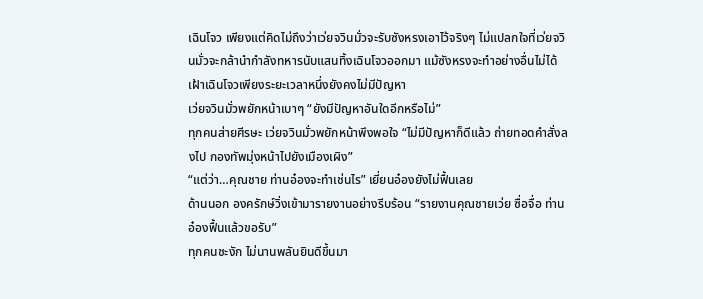เฉินโจว เพียงแต่คิดไม่ถึงว่าเว่ยจวินมั่วจะรับซังหรงเอาไว้จริงๆ ไม่แปลกใจที่เว่ยจวินมั่วจะกล้านำกำลังทหารนับแสนทิ้งเฉินโจวออกมา แม้ซังหรงจะทำอย่างอื่นไม่ได้ เฝ้าเฉินโจวเพียงระยะเวลาหนึ่งยังคงไม่มีปัญหา
เว่ยจวินมั่วพยักหน้าเบาๆ “ยังมีปัญหาอันใดอีกหรือไม่”
ทุกคนส่ายศีรษะ เว่ยจวินมั่วพยักหน้าพึงพอใจ “ไม่มีปัญหาก็ดีแล้ว ถ่ายทอดคำสั่งลงไป กองทัพมุ่งหน้าไปยังเมืองเผิง”
“แต่ว่า…คุณชาย ท่านอ๋องจะทำเช่นไร” เยี่ยนอ๋องยังไม่ฟื้นเลย
ด้านนอก องครักษ์วิ่งเข้ามารายงานอย่างรีบร้อน “รายงานคุณชายเว่ย ซื่อจื่อ ท่านอ๋องฟื้นแล้วขอรับ”
ทุกคนชะงัก ไม่นานพลันยินดีขึ้นมา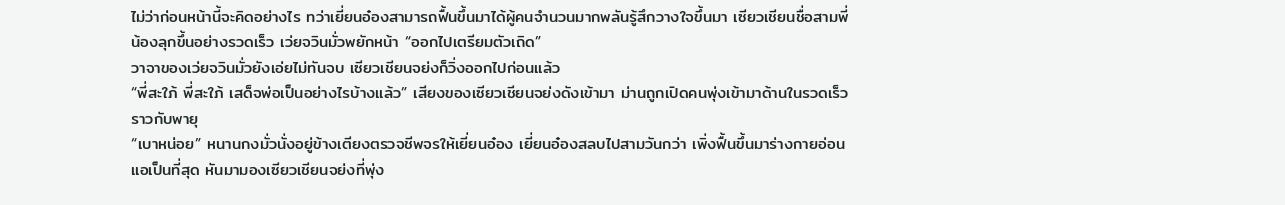ไม่ว่าก่อนหน้านี้จะคิดอย่างไร ทว่าเยี่ยนอ๋องสามารถฟื้นขึ้นมาได้ผู้คนจำนวนมากพลันรู้สึกวางใจขึ้นมา เซียวเชียนชื่อสามพี่น้องลุกขึ้นอย่างรวดเร็ว เว่ยจวินมั่วพยักหน้า “ออกไปเตรียมตัวเถิด”
วาจาของเว่ยจวินมั่วยังเอ่ยไม่ทันจบ เซียวเชียนจย่งก็วิ่งออกไปก่อนแล้ว
“พี่สะใภ้ พี่สะใภ้ เสด็จพ่อเป็นอย่างไรบ้างแล้ว” เสียงของเซียวเชียนจย่งดังเข้ามา ม่านถูกเปิดคนพุ่งเข้ามาด้านในรวดเร็วราวกับพายุ
“เบาหน่อย” หนานกงมั่วนั่งอยู่ข้างเตียงตรวจชีพจรให้เยี่ยนอ๋อง เยี่ยนอ๋องสลบไปสามวันกว่า เพิ่งฟื้นขึ้นมาร่างกายอ่อนแอเป็นที่สุด หันมามองเซียวเชียนจย่งที่พุ่ง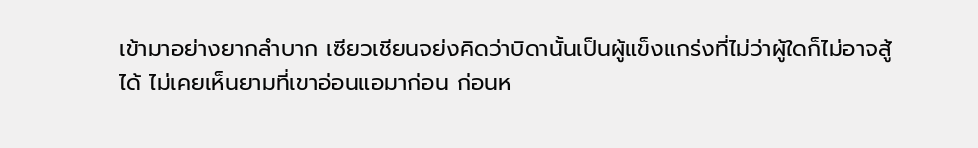เข้ามาอย่างยากลำบาก เซียวเชียนจย่งคิดว่าบิดานั้นเป็นผู้แข็งแกร่งที่ไม่ว่าผู้ใดก็ไม่อาจสู้ได้ ไม่เคยเห็นยามที่เขาอ่อนแอมาก่อน ก่อนห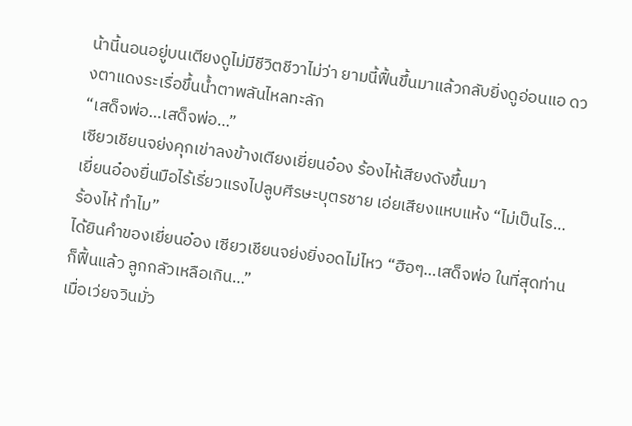น้านี้นอนอยู่บนเตียงดูไม่มีชีวิตชีวาไม่ว่า ยามนี้ฟื้นขึ้นมาแล้วกลับยิ่งดูอ่อนแอ ดวงตาแดงระเรื่อขึ้นน้ำตาพลันไหลทะลัก
“เสด็จพ่อ…เสด็จพ่อ…”
เซียวเชียนจย่งคุกเข่าลงข้างเตียงเยี่ยนอ๋อง ร้องไห้เสียงดังขึ้นมา
เยี่ยนอ๋องยื่นมือไร้เรี่ยวแรงไปลูบศีรษะบุตรชาย เอ่ยเสียงแหบแห้ง “ไม่เป็นไร…ร้องไห้ ทำไม”
ได้ยินคำของเยี่ยนอ๋อง เซียวเชียนจย่งยิ่งอดไม่ไหว “ฮือๆ…เสด็จพ่อ ในที่สุดท่านก็ฟื้นแล้ว ลูกกลัวเหลือเกิน…”
เมื่อเว่ยจวินมั่ว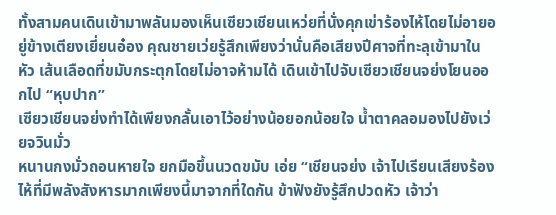ทั้งสามคนเดินเข้ามาพลันมองเห็นเซียวเชียนเหว่ยที่นั่งคุกเข่าร้องไห้โดยไม่อายอยู่ข้างเตียงเยี่ยนอ๋อง คุณชายเว่ยรู้สึกเพียงว่านั่นคือเสียงปีศาจที่ทะลุเข้ามาในหัว เส้นเลือดที่ขมับกระตุกโดยไม่อาจห้ามได้ เดินเข้าไปจับเซียวเชียนจย่งโยนออกไป “หุบปาก”
เซียวเชียนจย่งทำได้เพียงกลั้นเอาไว้อย่างน้อยอกน้อยใจ น้ำตาคลอมองไปยังเว่ยจวินมั่ว
หนานกงมั่วถอนหายใจ ยกมือขึ้นนวดขมับ เอ่ย “เชียนจย่ง เจ้าไปเรียนเสียงร้องไห้ที่มีพลังสังหารมากเพียงนี้มาจากที่ใดกัน ข้าฟังยังรู้สึกปวดหัว เจ้าว่า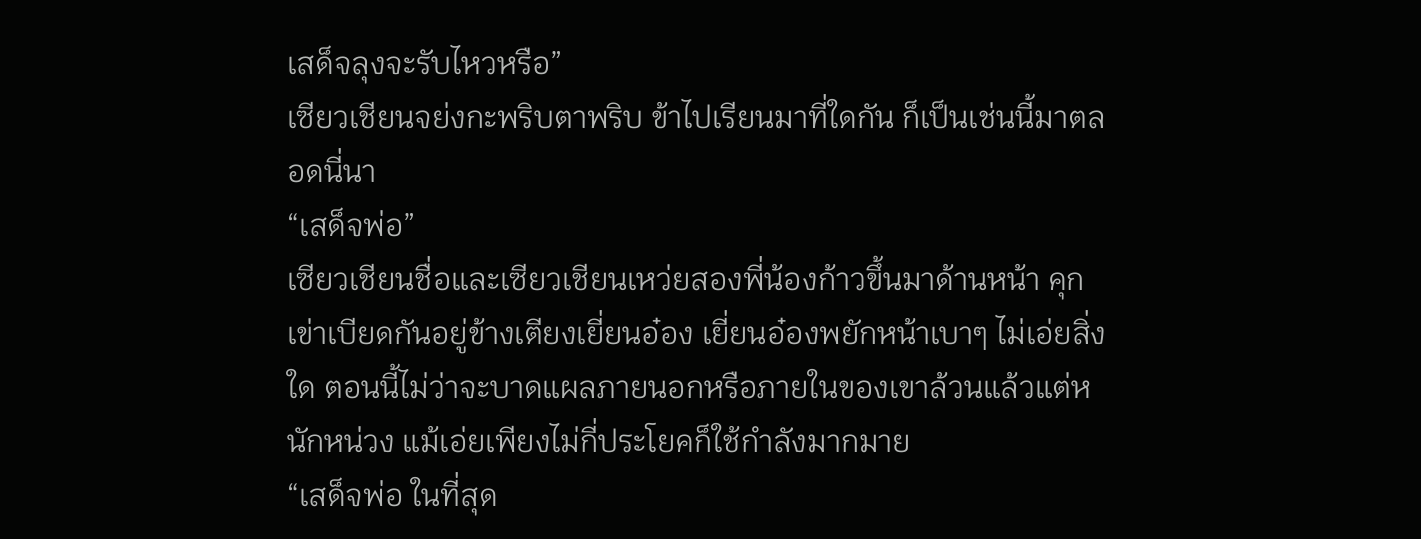เสด็จลุงจะรับไหวหรือ”
เซียวเชียนจย่งกะพริบตาพริบ ข้าไปเรียนมาที่ใดกัน ก็เป็นเช่นนี้มาตลอดนี่นา
“เสด็จพ่อ”
เซียวเชียนชื่อและเซียวเชียนเหว่ยสองพี่น้องก้าวขึ้นมาด้านหน้า คุกเข่าเบียดกันอยู่ข้างเตียงเยี่ยนอ๋อง เยี่ยนอ๋องพยักหน้าเบาๆ ไม่เอ่ยสิ่งใด ตอนนี้ไม่ว่าจะบาดแผลภายนอกหรือภายในของเขาล้วนแล้วแต่หนักหน่วง แม้เอ่ยเพียงไม่กี่ประโยคก็ใช้กำลังมากมาย
“เสด็จพ่อ ในที่สุด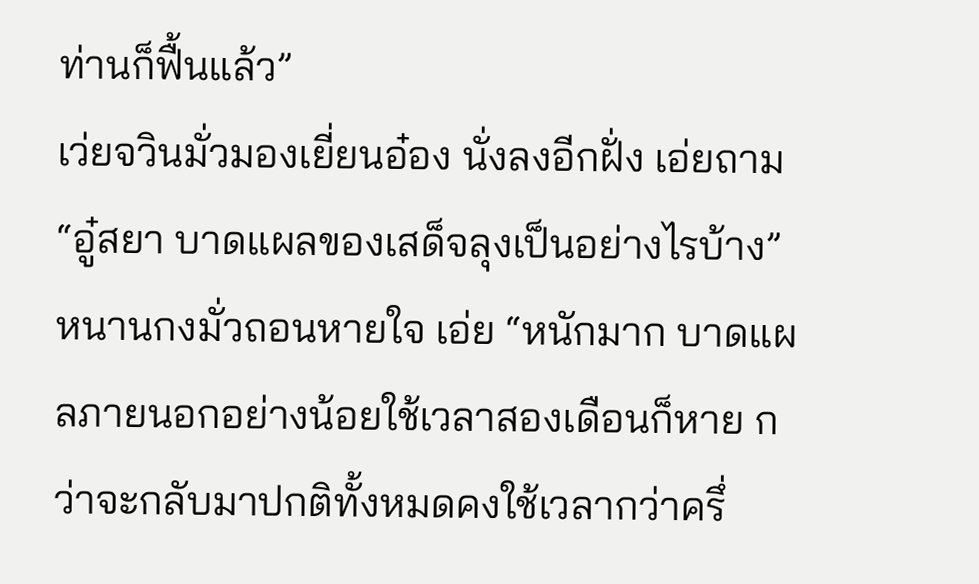ท่านก็ฟื้นแล้ว”
เว่ยจวินมั่วมองเยี่ยนอ๋อง นั่งลงอีกฝั่ง เอ่ยถาม “อู๋สยา บาดแผลของเสด็จลุงเป็นอย่างไรบ้าง”
หนานกงมั่วถอนหายใจ เอ่ย “หนักมาก บาดแผลภายนอกอย่างน้อยใช้เวลาสองเดือนก็หาย กว่าจะกลับมาปกติทั้งหมดคงใช้เวลากว่าครึ่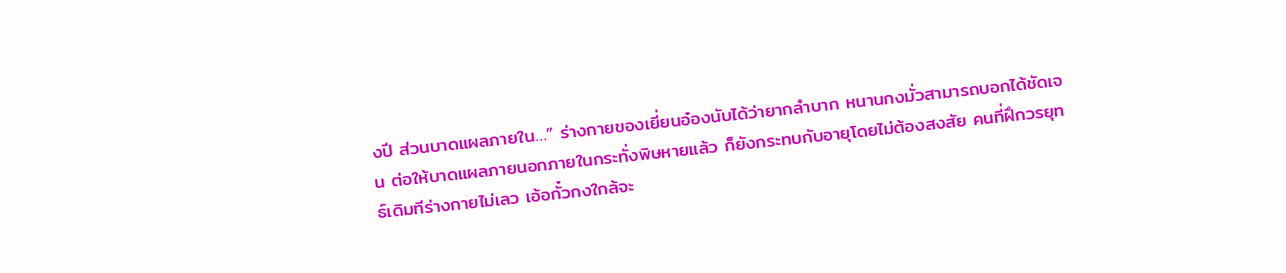งปี ส่วนบาดแผลภายใน…” ร่างกายของเยี่ยนอ๋องนับได้ว่ายากลำบาก หนานกงมั่วสามารถบอกได้ชัดเจน ต่อให้บาดแผลภายนอกภายในกระทั่งพิษหายแล้ว ก็ยังกระทบกับอายุโดยไม่ต้องสงสัย คนที่ฝึกวรยุทธ์เดิมทีร่างกายไม่เลว เอ้อกั๋วกงใกล้จะ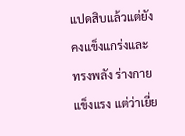แปดสิบแล้วแต่ยังคงแข็งแกร่งและทรงพลัง ร่างกายแข็งแรง แต่ว่าเยี่ย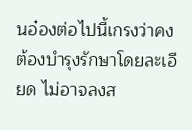นอ๋องต่อไปนี้เกรงว่าคงต้องบำรุงรักษาโดยละเอียด ไม่อาจลงส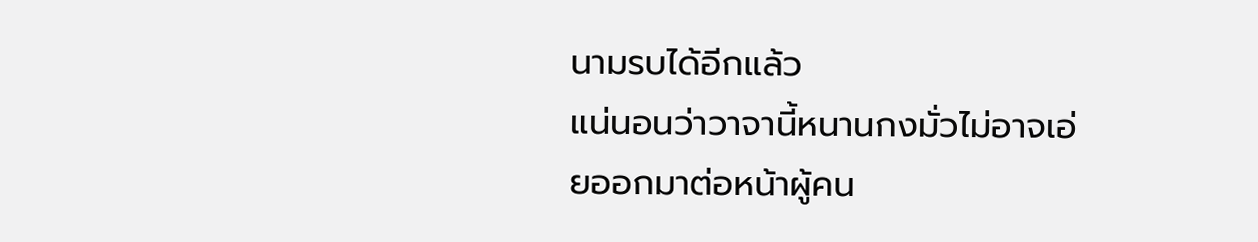นามรบได้อีกแล้ว
แน่นอนว่าวาจานี้หนานกงมั่วไม่อาจเอ่ยออกมาต่อหน้าผู้คน